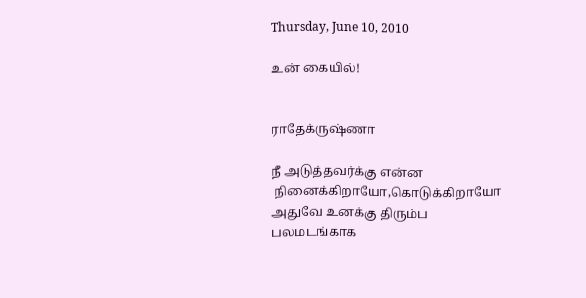Thursday, June 10, 2010

உன் கையில்!


ராதேக்ருஷ்ணா

நீ அடுத்தவர்க்கு என்ன
 நினைக்கிறாயோ,கொடுக்கிறாயோ
அதுவே உனக்கு திரும்ப
பலமடங்காக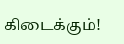கிடைக்கும்!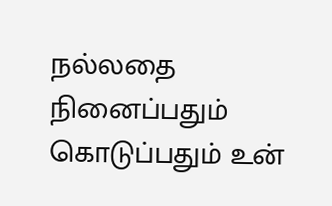நல்லதை நினைப்பதும்
கொடுப்பதும் உன்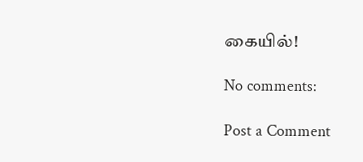கையில்!

No comments:

Post a Comment